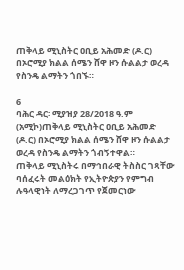ጠቅላይ ሚኒስትር ዐቢይ አሕመድ (ዶ.ር) በኦሮሚያ ክልል ሰሜን ሸዋ ዞን ሱልልታ ወረዳ የስንዴ ልማትን ጎበኙ።

6
ባሕር ዳር፡ ሚያዝያ 28/2018 ዓ.ም (አሚኮ)ጠቅላይ ሚኒስትር ዐቢይ አሕመድ (ዶ.ር) በኦሮሚያ ክልል ሰሜን ሸዋ ዞን ሱልልታ ወረዳ የስንዴ ልማትን ጎብኝተዋል።
ጠቅላይ ሚኒስትሩ በማኅበራዊ ትስስር ገጻቸው ባሰፈሩት መልዕክት የኢትዮጵያን የምግብ ሉዓላዊነት ለማረጋገጥ የጀመርነው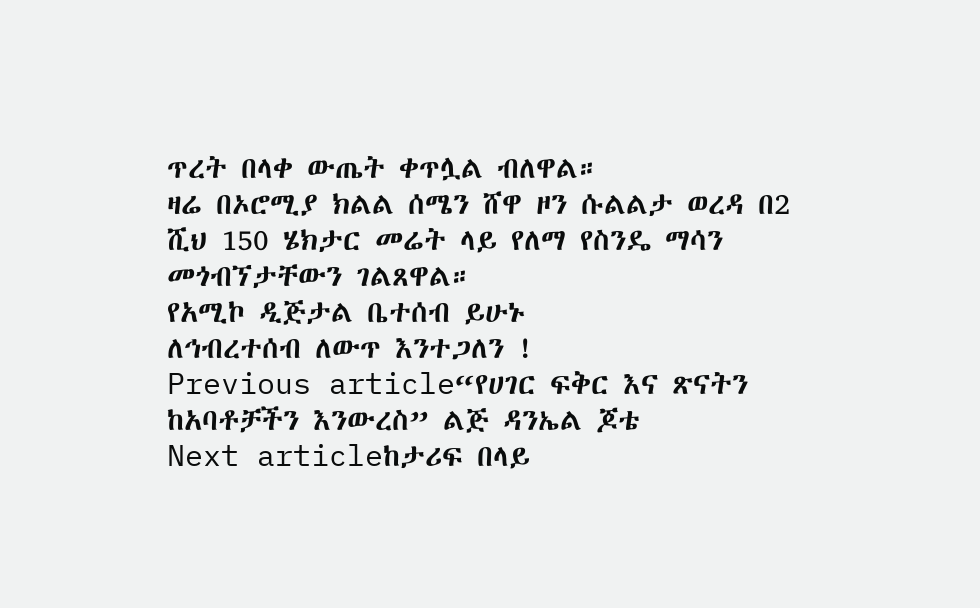ጥረት በላቀ ውጤት ቀጥሏል ብለዋል።
ዛሬ በኦሮሚያ ክልል ሰሜን ሸዋ ዞን ሱልልታ ወረዳ በ2 ሺህ 150 ሄክታር መሬት ላይ የለማ የስንዴ ማሳን መጎብኘታቸውን ገልጸዋል።
የአሚኮ ዲጅታል ቤተሰብ ይሁኑ
ለኅብረተሰብ ለውጥ እንተጋለን !
Previous article“የሀገር ፍቅር እና ጽናትን ከአባቶቻችን እንውረስ” ልጅ ዳንኤል ጆቴ
Next articleከታሪፍ በላይ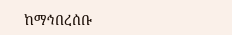ከማኅበረሰቡ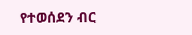የተወሰደን ብር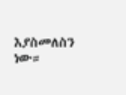እያስመለስን ነው።